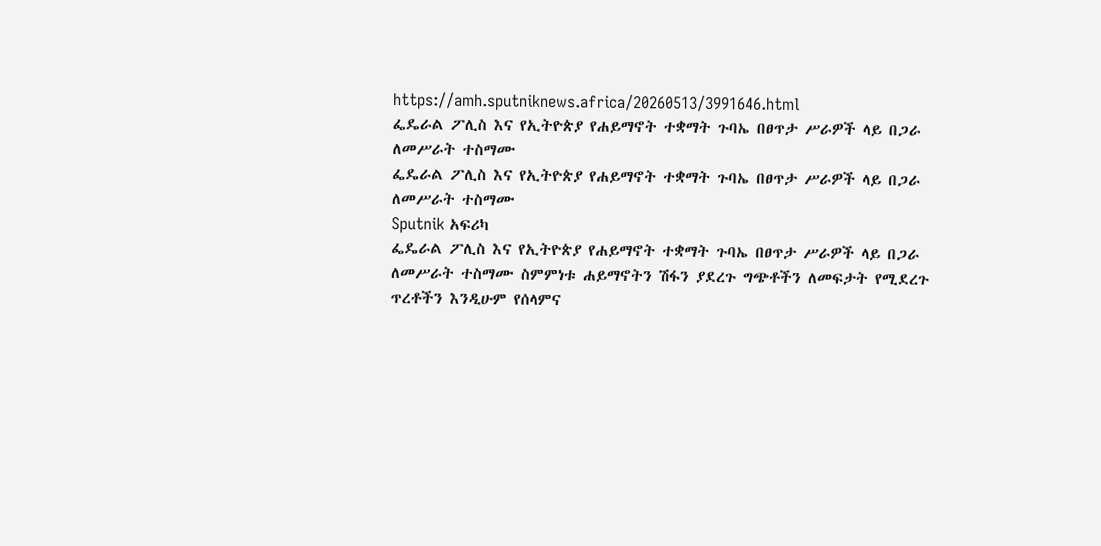https://amh.sputniknews.africa/20260513/3991646.html
ፌዴራል ፖሊስ እና የኢትዮጵያ የሐይማኖት ተቋማት ጉባኤ በፀጥታ ሥራዎች ላይ በጋራ ለመሥራት ተስማሙ
ፌዴራል ፖሊስ እና የኢትዮጵያ የሐይማኖት ተቋማት ጉባኤ በፀጥታ ሥራዎች ላይ በጋራ ለመሥራት ተስማሙ
Sputnik አፍሪካ
ፌዴራል ፖሊስ እና የኢትዮጵያ የሐይማኖት ተቋማት ጉባኤ በፀጥታ ሥራዎች ላይ በጋራ ለመሥራት ተስማሙ ስምምነቱ ሐይማኖትን ሽፋን ያደረጉ ግጭቶችን ለመፍታት የሚደረጉ ጥረቶችን እንዲሁም የሰላምና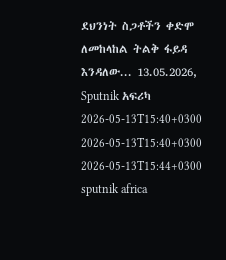ደህንነት ስጋቶችን ቀድሞ ለመከላከል ትልቅ ፋይዳ እንዳለው... 13.05.2026, Sputnik አፍሪካ
2026-05-13T15:40+0300
2026-05-13T15:40+0300
2026-05-13T15:44+0300
sputnik africa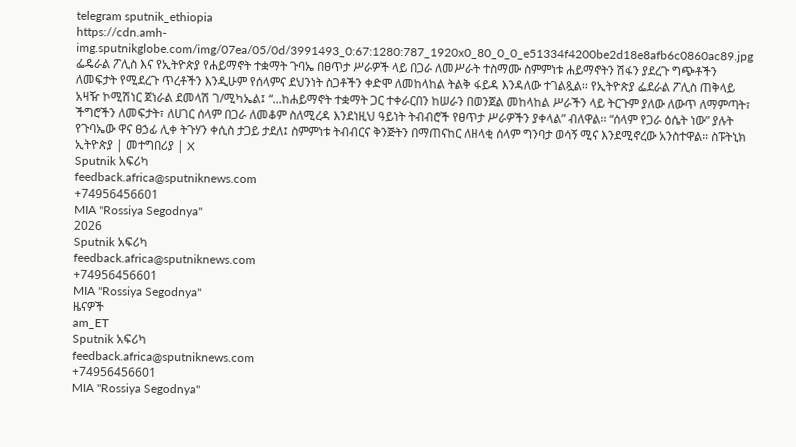telegram sputnik_ethiopia
https://cdn.amh-img.sputnikglobe.com/img/07ea/05/0d/3991493_0:67:1280:787_1920x0_80_0_0_e51334f4200be2d18e8afb6c0860ac89.jpg
ፌዴራል ፖሊስ እና የኢትዮጵያ የሐይማኖት ተቋማት ጉባኤ በፀጥታ ሥራዎች ላይ በጋራ ለመሥራት ተስማሙ ስምምነቱ ሐይማኖትን ሽፋን ያደረጉ ግጭቶችን ለመፍታት የሚደረጉ ጥረቶችን እንዲሁም የሰላምና ደህንነት ስጋቶችን ቀድሞ ለመከላከል ትልቅ ፋይዳ እንዳለው ተገልጿል፡፡ የኢትዮጵያ ፌደራል ፖሊስ ጠቅላይ አዛዥ ኮሚሽነር ጀነራል ደመላሽ ገ/ሚካኤል፤ “...ከሐይማኖት ተቋማት ጋር ተቀራርበን ከሠራን በወንጀል መከላከል ሥራችን ላይ ትርጉም ያለው ለውጥ ለማምጣት፣ ችግሮችን ለመፍታት፣ ለሀገር ሰላም በጋራ ለመቆም ስለሚረዳ እንደነዚህ ዓይነት ትብብሮች የፀጥታ ሥራዎችን ያቀላል” ብለዋል፡፡ “ሰላም የጋራ ዕሴት ነው” ያሉት የጉባኤው ዋና ፀኃፊ ሊቀ ትጉሃን ቀሲስ ታጋይ ታደለ፤ ስምምነቱ ትብብርና ቅንጅትን በማጠናከር ለዘላቂ ሰላም ግንባታ ወሳኝ ሚና እንደሚኖረው አንስተዋል። ስፑትኒክ ኢትዮጵያ | መተግበሪያ | X
Sputnik አፍሪካ
feedback.africa@sputniknews.com
+74956456601
MIA "Rossiya Segodnya"
2026
Sputnik አፍሪካ
feedback.africa@sputniknews.com
+74956456601
MIA "Rossiya Segodnya"
ዜናዎች
am_ET
Sputnik አፍሪካ
feedback.africa@sputniknews.com
+74956456601
MIA "Rossiya Segodnya"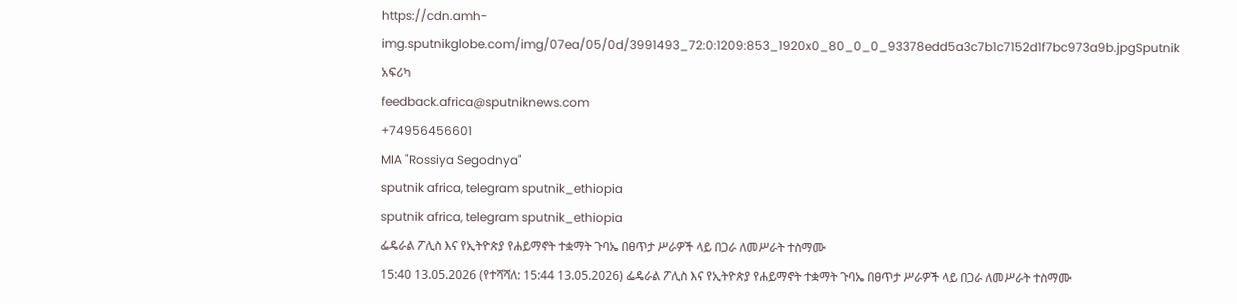https://cdn.amh-img.sputnikglobe.com/img/07ea/05/0d/3991493_72:0:1209:853_1920x0_80_0_0_93378edd5a3c7b1c7152d1f7bc973a9b.jpgSputnik አፍሪካ
feedback.africa@sputniknews.com
+74956456601
MIA "Rossiya Segodnya"
sputnik africa, telegram sputnik_ethiopia
sputnik africa, telegram sputnik_ethiopia
ፌዴራል ፖሊስ እና የኢትዮጵያ የሐይማኖት ተቋማት ጉባኤ በፀጥታ ሥራዎች ላይ በጋራ ለመሥራት ተስማሙ
15:40 13.05.2026 (የተሻሻለ: 15:44 13.05.2026) ፌዴራል ፖሊስ እና የኢትዮጵያ የሐይማኖት ተቋማት ጉባኤ በፀጥታ ሥራዎች ላይ በጋራ ለመሥራት ተስማሙ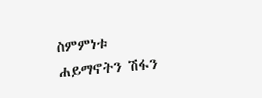ስምምነቱ ሐይማኖትን ሽፋን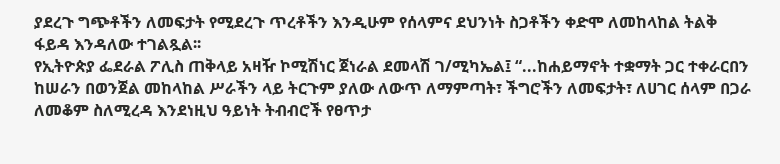ያደረጉ ግጭቶችን ለመፍታት የሚደረጉ ጥረቶችን እንዲሁም የሰላምና ደህንነት ስጋቶችን ቀድሞ ለመከላከል ትልቅ ፋይዳ እንዳለው ተገልጿል፡፡
የኢትዮጵያ ፌደራል ፖሊስ ጠቅላይ አዛዥ ኮሚሽነር ጀነራል ደመላሽ ገ/ሚካኤል፤ “...ከሐይማኖት ተቋማት ጋር ተቀራርበን ከሠራን በወንጀል መከላከል ሥራችን ላይ ትርጉም ያለው ለውጥ ለማምጣት፣ ችግሮችን ለመፍታት፣ ለሀገር ሰላም በጋራ ለመቆም ስለሚረዳ እንደነዚህ ዓይነት ትብብሮች የፀጥታ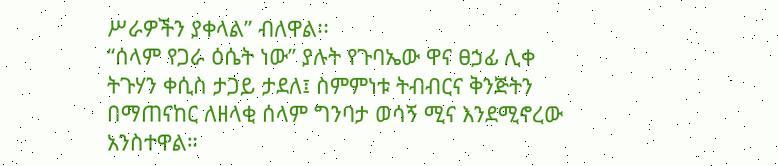ሥራዎችን ያቀላል” ብለዋል፡፡
“ሰላም የጋራ ዕሴት ነው” ያሉት የጉባኤው ዋና ፀኃፊ ሊቀ ትጉሃን ቀሲስ ታጋይ ታደለ፤ ስምምነቱ ትብብርና ቅንጅትን በማጠናከር ለዘላቂ ሰላም ግንባታ ወሳኝ ሚና እንደሚኖረው አንስተዋል።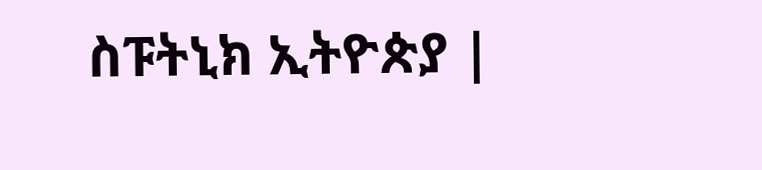ስፑትኒክ ኢትዮጵያ |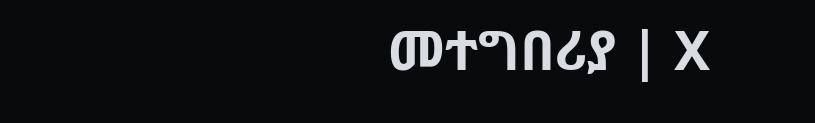መተግበሪያ | X